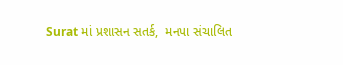Surat માં પ્રશાસન સતર્ક,  મનપા સંચાલિત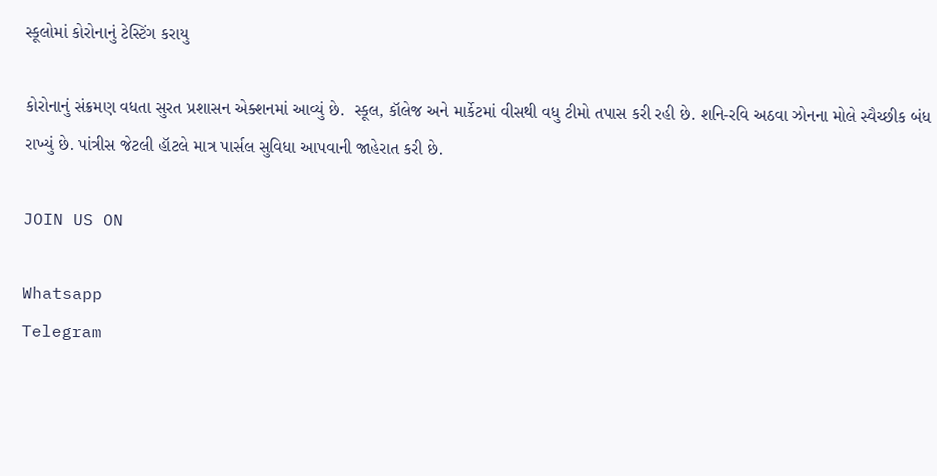સ્કૂલોમાં કોરોનાનું ટેસ્ટિંગ કરાયુ

કોરોનાનું સંક્રમણ વધતા સુરત પ્રશાસન એક્શનમાં આવ્યું છે.  સ્કૂલ, કૉલેજ અને માર્કેટમાં વીસથી વધુ ટીમો તપાસ કરી રહી છે. શનિ-રવિ અઠવા ઝોનના મોલે સ્વૈચ્છીક બંધ રાખ્યું છે. પાંત્રીસ જેટલી હૉટલે માત્ર પાર્સલ સુવિધા આપવાની જાહેરાત કરી છે.

JOIN US ON

Whatsapp
Telegram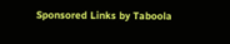Sponsored Links by Taboola